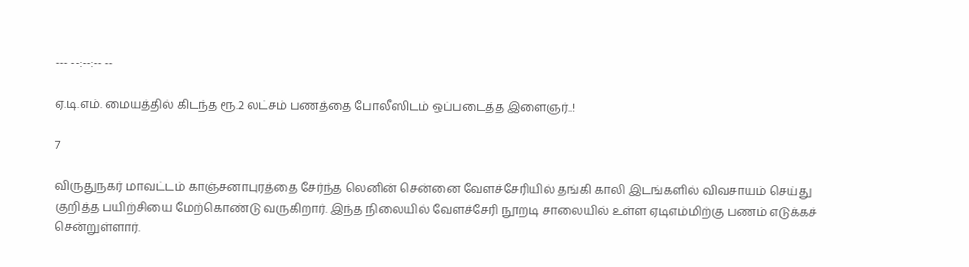--- --:--:-- --

ஏ.டி.எம். மையத்தில் கிடந்த ரூ.2 லட்சம் பணத்தை போலீஸிடம் ஒப்படைத்த இளைஞர்..!

7

விருதுநகர் மாவட்டம் காஞ்சனாபுரத்தை சேர்ந்த லெனின் சென்னை வேளச்சேரியில் தங்கி காலி இடங்களில் விவசாயம் செய்து குறித்த பயிற்சியை மேற்கொண்டு வருகிறார். இந்த நிலையில் வேளச்சேரி நூறடி சாலையில் உள்ள ஏடிஎம்மிற்கு பணம் எடுக்கச் சென்றுள்ளார்.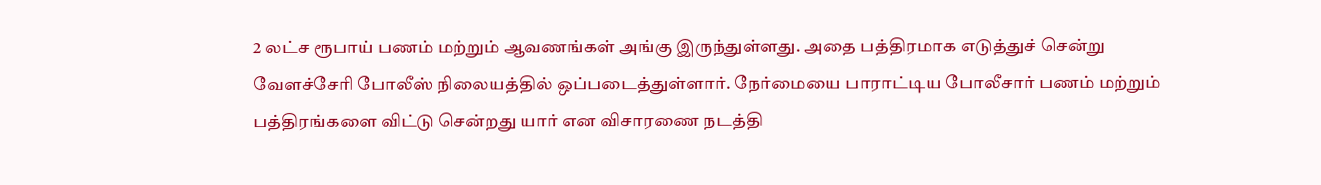2 லட்ச ரூபாய் பணம் மற்றும் ஆவணங்கள் அங்கு இருந்துள்ளது. அதை பத்திரமாக எடுத்துச் சென்று வேளச்சேரி போலீஸ் நிலையத்தில் ஒப்படைத்துள்ளார். நேர்மையை பாராட்டிய போலீசார் பணம் மற்றும் பத்திரங்களை விட்டு சென்றது யார் என விசாரணை நடத்தி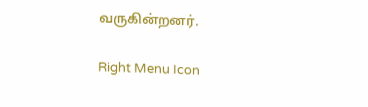வருகின்றனர்.

Right Menu Icon